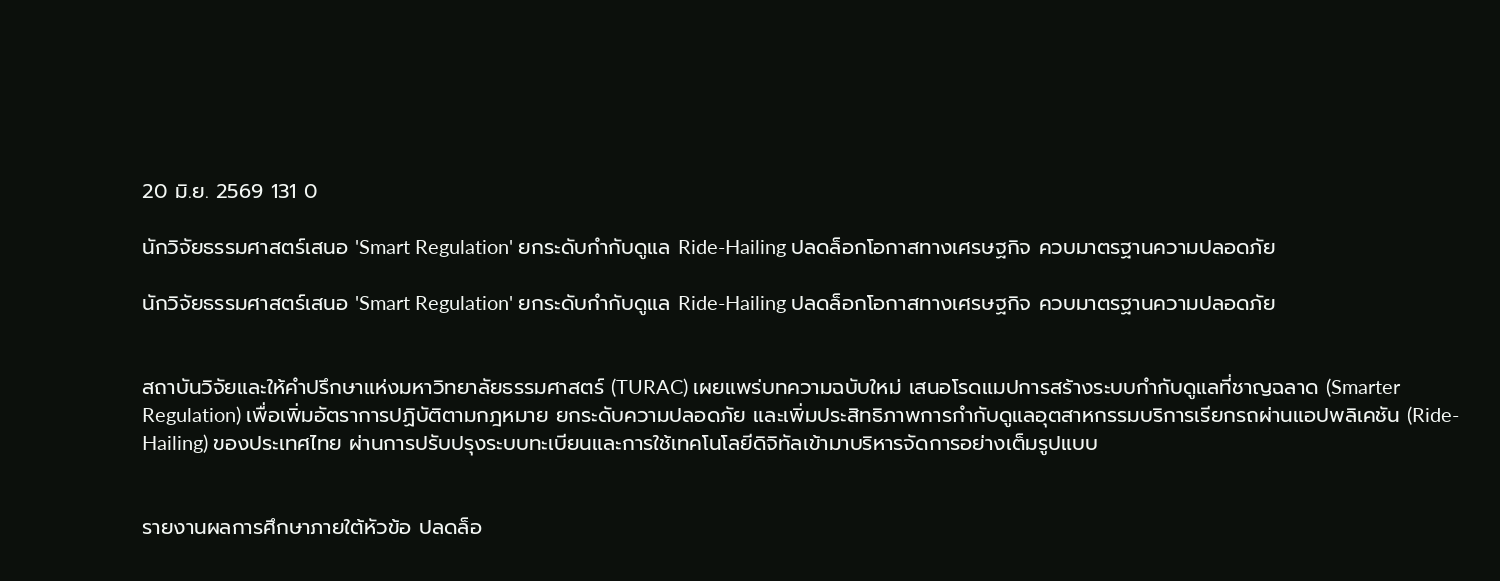20 มิ.ย. 2569 131 0

นักวิจัยธรรมศาสตร์เสนอ 'Smart Regulation' ยกระดับกำกับดูแล Ride-Hailing ปลดล็อกโอกาสทางเศรษฐกิจ ควบมาตรฐานความปลอดภัย

นักวิจัยธรรมศาสตร์เสนอ 'Smart Regulation' ยกระดับกำกับดูแล Ride-Hailing ปลดล็อกโอกาสทางเศรษฐกิจ ควบมาตรฐานความปลอดภัย


สถาบันวิจัยและให้คำปรึกษาแห่งมหาวิทยาลัยธรรมศาสตร์ (TURAC) เผยแพร่บทความฉบับใหม่ เสนอโรดแมปการสร้างระบบกำกับดูแลที่ชาญฉลาด (Smarter Regulation) เพื่อเพิ่มอัตราการปฏิบัติตามกฎหมาย ยกระดับความปลอดภัย และเพิ่มประสิทธิภาพการกำกับดูแลอุตสาหกรรมบริการเรียกรถผ่านแอปพลิเคชัน (Ride-Hailing) ของประเทศไทย ผ่านการปรับปรุงระบบทะเบียนและการใช้เทคโนโลยีดิจิทัลเข้ามาบริหารจัดการอย่างเต็มรูปแบบ


รายงานผลการศึกษาภายใต้หัวข้อ ปลดล็อ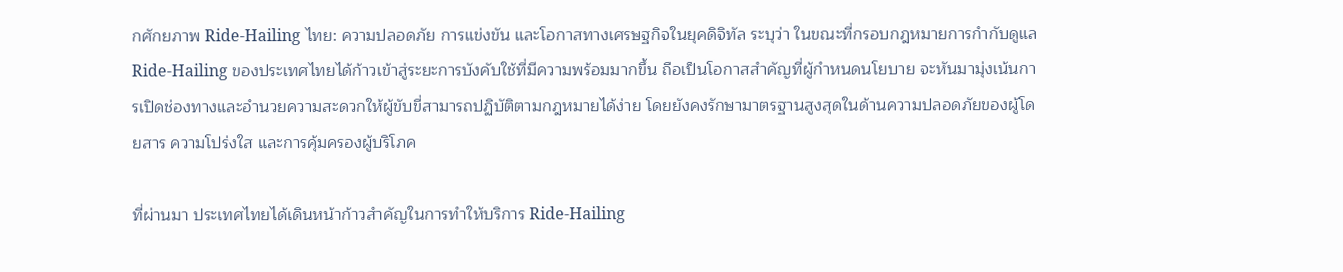กศักยภาพ Ride-Hailing ไทย: ความปลอดภัย การแข่งขัน และโอกาสทางเศรษฐกิจในยุคดิจิทัล ระบุว่า ในขณะที่กรอบกฎหมายการกำกับดูแล Ride-Hailing ของประเทศไทยได้ก้าวเข้าสู่ระยะการบังคับใช้ที่มีความพร้อมมากขึ้น ถือเป็นโอกาสสำคัญที่ผู้กำหนดนโยบาย จะหันมามุ่งเน้นการเปิดช่องทางและอำนวยความสะดวกให้ผู้ขับขี่สามารถปฏิบัติตามกฎหมายได้ง่าย โดยยังคงรักษามาตรฐานสูงสุดในด้านความปลอดภัยของผู้โดยสาร ความโปร่งใส และการคุ้มครองผู้บริโภค

ที่ผ่านมา ประเทศไทยได้เดินหน้าก้าวสำคัญในการทำให้บริการ Ride-Hailing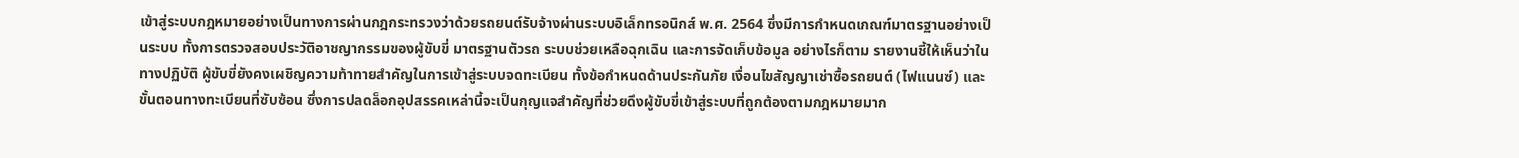เข้าสู่ระบบกฎหมายอย่างเป็นทางการผ่านกฎกระทรวงว่าด้วยรถยนต์รับจ้างผ่านระบบอิเล็กทรอนิกส์ พ.ศ. 2564 ซึ่งมีการกำหนดเกณฑ์มาตรฐานอย่างเป็นระบบ ทั้งการตรวจสอบประวัติอาชญากรรมของผู้ขับขี่ มาตรฐานตัวรถ ระบบช่วยเหลือฉุกเฉิน และการจัดเก็บข้อมูล อย่างไรก็ตาม รายงานชี้ให้เห็นว่าในทางปฏิบัติ ผู้ขับขี่ยังคงเผชิญความท้าทายสำคัญในการเข้าสู่ระบบจดทะเบียน ทั้งข้อกำหนดด้านประกันภัย เงื่อนไขสัญญาเช่าซื้อรถยนต์ (ไฟแนนซ์) และขั้นตอนทางทะเบียนที่ซับซ้อน ซึ่งการปลดล็อกอุปสรรคเหล่านี้จะเป็นกุญแจสำคัญที่ช่วยดึงผู้ขับขี่เข้าสู่ระบบที่ถูกต้องตามกฎหมายมาก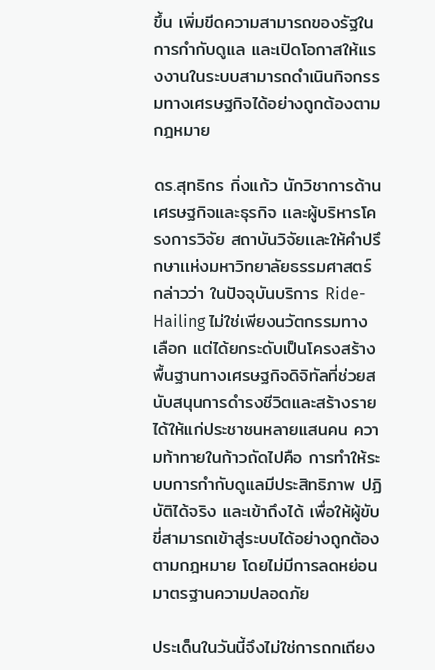ขึ้น เพิ่มขีดความสามารถของรัฐในการกำกับดูแล และเปิดโอกาสให้แรงงานในระบบสามารถดำเนินกิจกรรมทางเศรษฐกิจได้อย่างถูกต้องตามกฎหมาย

ดร.สุทธิกร กิ่งแก้ว นักวิชาการด้าน เศรษฐกิจและธุรกิจ เเละผู้บริหารโครงการวิจัย สถาบันวิจัยเเละให้คำปรึกษาเเห่งมหาวิทยาลัยธรรมศาสตร์ กล่าวว่า ในปัจจุบันบริการ Ride-Hailing ไม่ใช่เพียงนวัตกรรมทางเลือก แต่ได้ยกระดับเป็นโครงสร้างพื้นฐานทางเศรษฐกิจดิจิทัลที่ช่วยสนับสนุนการดำรงชีวิตและสร้างรายได้ให้แก่ประชาชนหลายแสนคน ความท้าทายในก้าวถัดไปคือ การทำให้ระบบการกำกับดูแลมีประสิทธิภาพ ปฏิบัติได้จริง และเข้าถึงได้ เพื่อให้ผู้ขับขี่สามารถเข้าสู่ระบบได้อย่างถูกต้องตามกฎหมาย โดยไม่มีการลดหย่อนมาตรฐานความปลอดภัย

ประเด็นในวันนี้จึงไม่ใช่การถกเถียง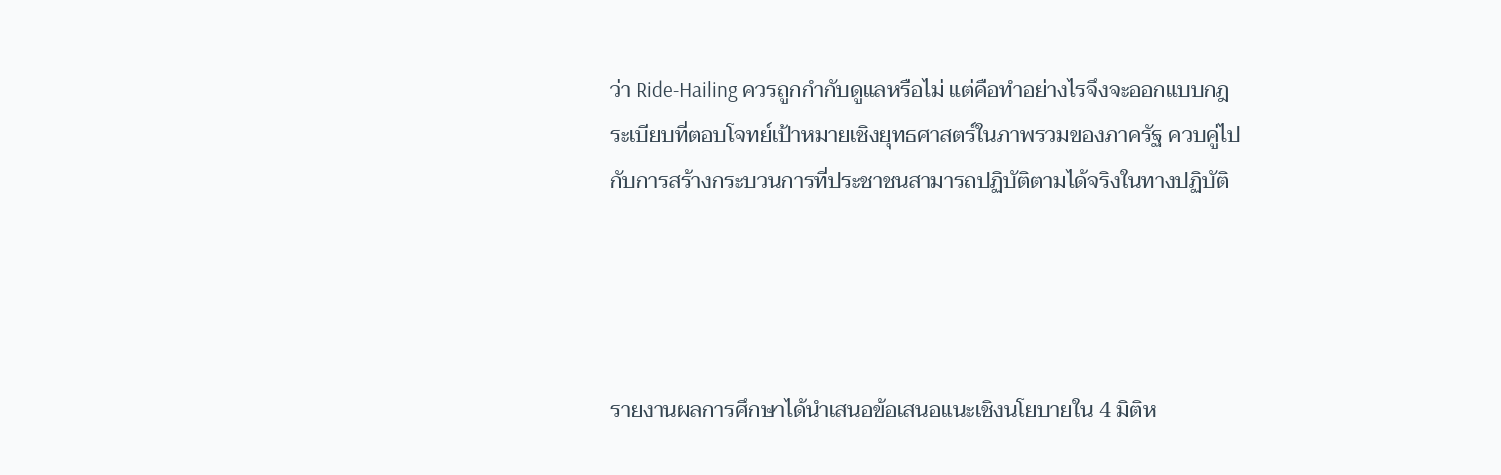ว่า Ride-Hailing ควรถูกกำกับดูแลหรือไม่ แต่คือทำอย่างไรจึงจะออกแบบกฎระเบียบที่ตอบโจทย์เป้าหมายเชิงยุทธศาสตร์ในภาพรวมของภาครัฐ ควบคู่ไปกับการสร้างกระบวนการที่ประชาชนสามารถปฏิบัติตามได้จริงในทางปฏิบัติ




รายงานผลการศึกษาได้นำเสนอข้อเสนอแนะเชิงนโยบายใน 4 มิติห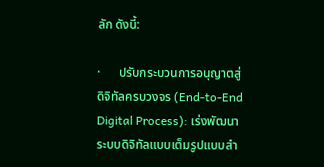ลัก ดังนี้:

·      ปรับกระบวนการอนุญาตสู่ดิจิทัลครบวงจร (End-to-End Digital Process): เร่งพัฒนาระบบดิจิทัลแบบเต็มรูปแบบสำ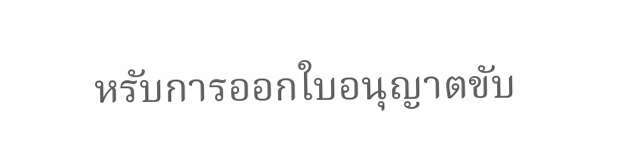หรับการออกใบอนุญาตขับ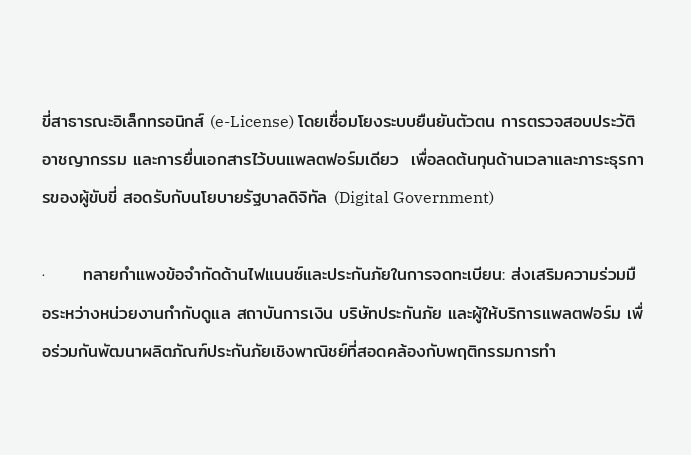ขี่สาธารณะอิเล็กทรอนิกส์ (e-License) โดยเชื่อมโยงระบบยืนยันตัวตน การตรวจสอบประวัติอาชญากรรม และการยื่นเอกสารไว้บนแพลตฟอร์มเดียว  เพื่อลดต้นทุนด้านเวลาและภาระธุรการของผู้ขับขี่ สอดรับกับนโยบายรัฐบาลดิจิทัล (Digital Government)

·      ทลายกำแพงข้อจำกัดด้านไฟแนนซ์และประกันภัยในการจดทะเบียน: ส่งเสริมความร่วมมือระหว่างหน่วยงานกำกับดูแล สถาบันการเงิน บริษัทประกันภัย และผู้ให้บริการแพลตฟอร์ม เพื่อร่วมกันพัฒนาผลิตภัณฑ์ประกันภัยเชิงพาณิชย์ที่สอดคล้องกับพฤติกรรมการทำ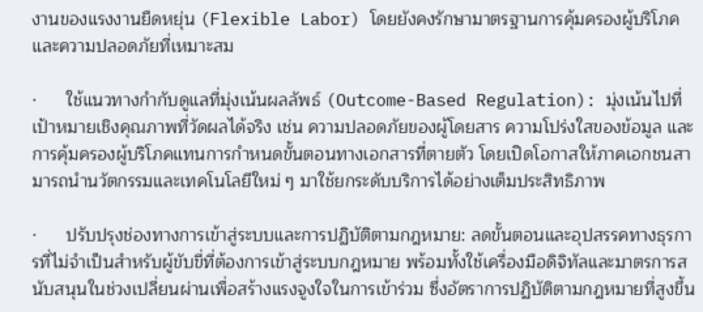งานของแรงงานยืดหยุ่น (Flexible Labor) โดยยังคงรักษามาตรฐานการคุ้มครองผู้บริโภคและความปลอดภัยที่เหมาะสม

·      ใช้แนวทางกำกับดูแลที่มุ่งเน้นผลลัพธ์ (Outcome-Based Regulation): มุ่งเน้นไปที่เป้าหมายเชิงคุณภาพที่วัดผลได้จริง เช่น ความปลอดภัยของผู้โดยสาร ความโปร่งใสของข้อมูล และการคุ้มครองผู้บริโภคแทนการกำหนดขั้นตอนทางเอกสารที่ตายตัว โดยเปิดโอกาสให้ภาคเอกชนสามารถนำนวัตกรรมและเทคโนโลยีใหม่ ๆ มาใช้ยกระดับบริการได้อย่างเต็มประสิทธิภาพ

·      ปรับปรุงช่องทางการเข้าสู่ระบบและการปฏิบัติตามกฎหมาย: ลดขั้นตอนและอุปสรรคทางธุรการที่ไม่จำเป็นสำหรับผู้ขับขี่ที่ต้องการเข้าสู่ระบบกฎหมาย พร้อมทั้งใช้เครื่องมือดิจิทัลและมาตรการสนับสนุนในช่วงเปลี่ยนผ่านเพื่อสร้างแรงจูงใจในการเข้าร่วม ซึ่งอัตราการปฏิบัติตามกฎหมายที่สูงขึ้น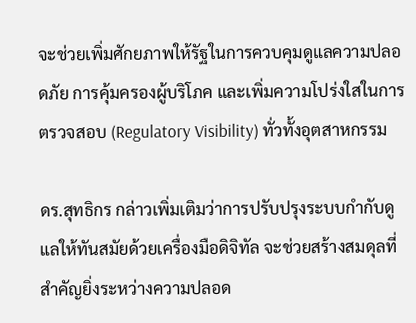จะช่วยเพิ่มศักยภาพให้รัฐในการควบคุมดูแลความปลอดภัย การคุ้มครองผู้บริโภค และเพิ่มความโปร่งใสในการตรวจสอบ (Regulatory Visibility) ทั่วทั้งอุตสาหกรรม

ดร.สุทธิกร กล่าวเพิ่มเติมว่าการปรับปรุงระบบกำกับดูแลให้ทันสมัยด้วยเครื่องมือดิจิทัล จะช่วยสร้างสมดุลที่สำคัญยิ่งระหว่างความปลอด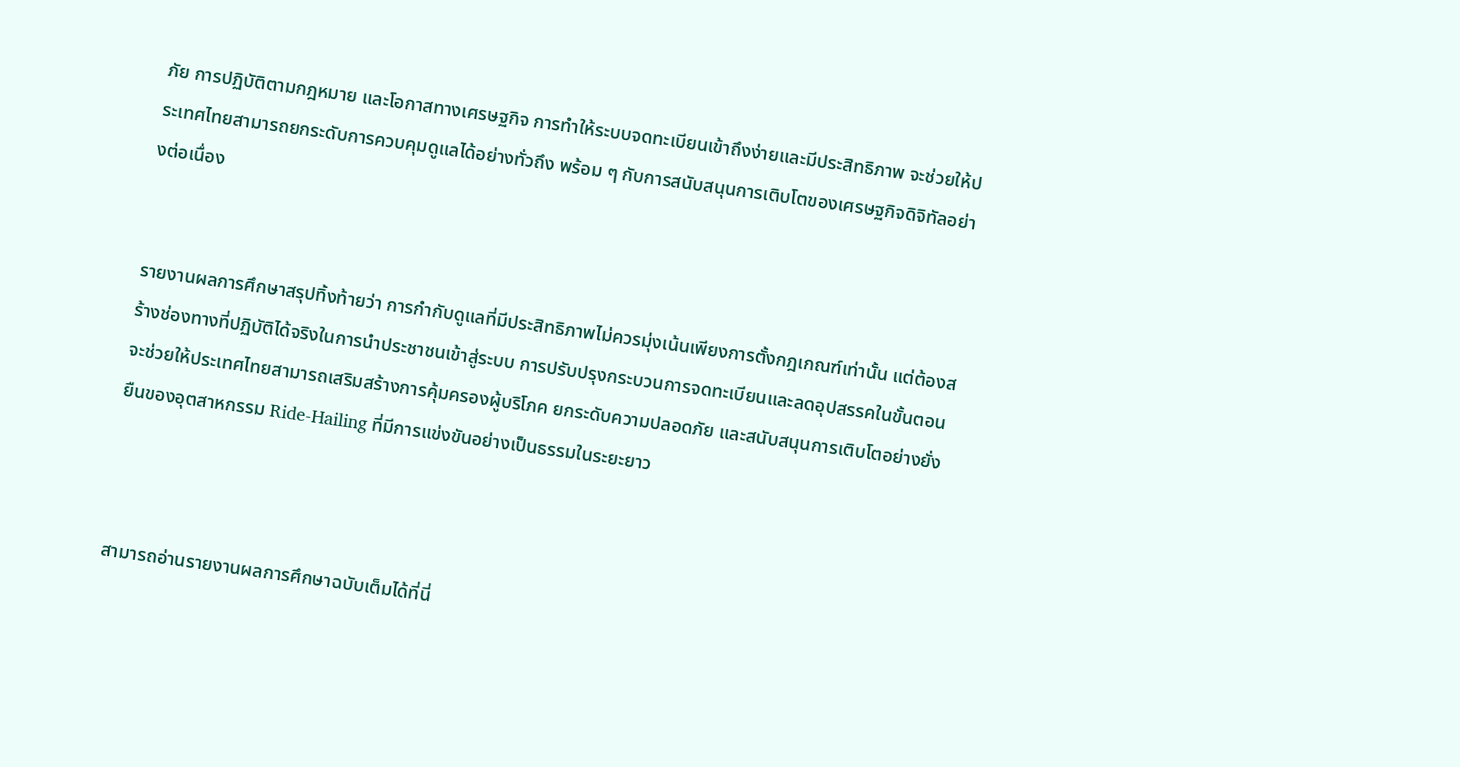ภัย การปฏิบัติตามกฎหมาย และโอกาสทางเศรษฐกิจ การทำให้ระบบจดทะเบียนเข้าถึงง่ายและมีประสิทธิภาพ จะช่วยให้ประเทศไทยสามารถยกระดับการควบคุมดูแลได้อย่างทั่วถึง พร้อม ๆ กับการสนับสนุนการเติบโตของเศรษฐกิจดิจิทัลอย่างต่อเนื่อง


รายงานผลการศึกษาสรุปทิ้งท้ายว่า การกำกับดูแลที่มีประสิทธิภาพไม่ควรมุ่งเน้นเพียงการตั้งกฎเกณฑ์เท่านั้น แต่ต้องสร้างช่องทางที่ปฏิบัติได้จริงในการนำประชาชนเข้าสู่ระบบ การปรับปรุงกระบวนการจดทะเบียนและลดอุปสรรคในขั้นตอน จะช่วยให้ประเทศไทยสามารถเสริมสร้างการคุ้มครองผู้บริโภค ยกระดับความปลอดภัย และสนับสนุนการเติบโตอย่างยั่งยืนของอุตสาหกรรม Ride-Hailing ที่มีการแข่งขันอย่างเป็นธรรมในระยะยาว



สามารถอ่านรายงานผลการศึกษาฉบับเต็มได้ที่นี่